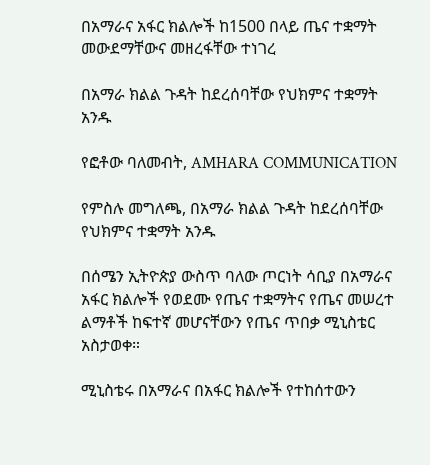በአማራና አፋር ክልሎች ከ1500 በላይ ጤና ተቋማት መውደማቸውና መዘረፋቸው ተነገረ

በአማራ ክልል ጉዳት ከደረሰባቸው የህክምና ተቋማት አንዱ

የፎቶው ባለመብት, AMHARA COMMUNICATION

የምስሉ መግለጫ, በአማራ ክልል ጉዳት ከደረሰባቸው የህክምና ተቋማት አንዱ

በሰሜን ኢትዮጵያ ውስጥ ባለው ጦርነት ሳቢያ በአማራና አፋር ክልሎች የወደሙ የጤና ተቋማትና የጤና መሠረተ ልማቶች ከፍተኛ መሆናቸውን የጤና ጥበቃ ሚኒስቴር አስታወቀ።

ሚኒስቴሩ በአማራና በአፋር ክልሎች የተከሰተውን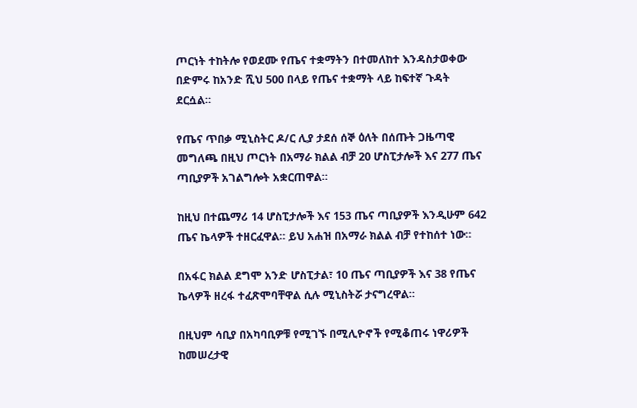ጦርነት ተከትሎ የወደሙ የጤና ተቋማትን በተመለከተ እንዳስታወቀው በድምሩ ከአንድ ሺህ 500 በላይ የጤና ተቋማት ላይ ከፍተኛ ጉዳት ደርሷል።

የጤና ጥበቃ ሚኒስትር ዶ/ር ሊያ ታደሰ ሰኞ ዕለት በሰጡት ጋዜጣዊ መግለጫ በዚህ ጦርነት በአማራ ክልል ብቻ 20 ሆስፒታሎች እና 277 ጤና ጣቢያዎች አገልግሎት አቋርጠዋል።

ከዚህ በተጨማሪ 14 ሆስፒታሎች እና 153 ጤና ጣቢያዎች እንዲሁም 642 ጤና ኬላዎች ተዘርፈዋል። ይህ አሐዝ በአማራ ክልል ብቻ የተከሰተ ነው።

በአፋር ክልል ደግሞ አንድ ሆስፒታል፣ 10 ጤና ጣቢያዎች እና 38 የጤና ኬላዎች ዘረፋ ተፈጽሞባቸዋል ሲሉ ሚኒስትሯ ታናግረዋል።

በዚህም ሳቢያ በአካባቢዎቹ የሚገኙ በሚሊዮኖች የሚቆጠሩ ነዋሪዎች ከመሠረታዊ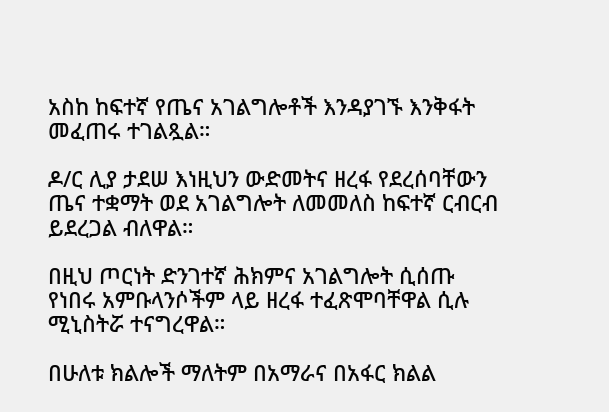አስከ ከፍተኛ የጤና አገልግሎቶች እንዳያገኙ እንቅፋት መፈጠሩ ተገልጿል።

ዶ/ር ሊያ ታደሠ እነዚህን ውድመትና ዘረፋ የደረሰባቸውን ጤና ተቋማት ወደ አገልግሎት ለመመለስ ከፍተኛ ርብርብ ይደረጋል ብለዋል።

በዚህ ጦርነት ድንገተኛ ሕክምና አገልግሎት ሲሰጡ የነበሩ አምቡላንሶችም ላይ ዘረፋ ተፈጽሞባቸዋል ሲሉ ሚኒስትሯ ተናግረዋል።

በሁለቱ ክልሎች ማለትም በአማራና በአፋር ክልል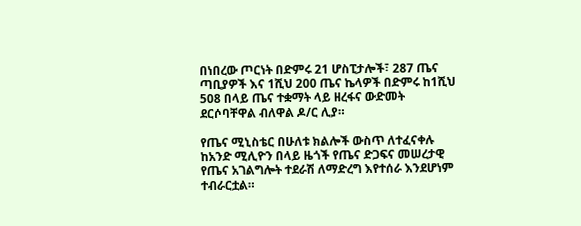በነበረው ጦርነት በድምሩ 21 ሆስፒታሎች፣ 287 ጤና ጣቢያዎች እና 1ሺህ 200 ጤና ኬላዎች በድምሩ ከ1ሺህ 508 በላይ ጤና ተቋማት ላይ ዘረፋና ውድመት ደርሶባቸዋል ብለዋል ዶ/ር ሊያ።

የጤና ሚኒስቴር በሁለቱ ክልሎች ውስጥ ለተፈናቀሉ ከአንድ ሚሊዮን በላይ ዜጎች የጤና ድጋፍና መሠረታዊ የጤና አገልግሎት ተደራሽ ለማድረግ እየተሰራ እንደሆነም ተብራርቷል።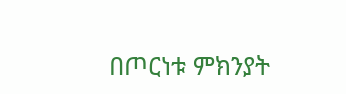በጦርነቱ ምክንያት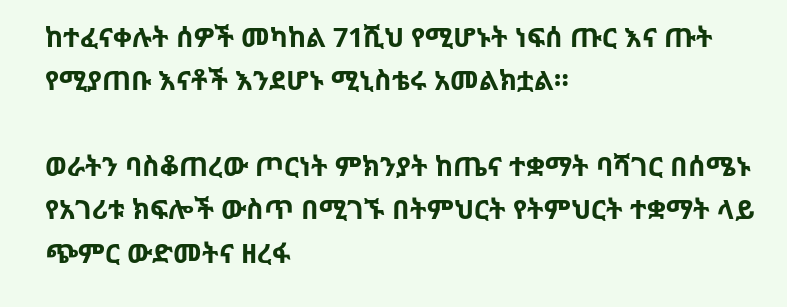ከተፈናቀሉት ሰዎች መካከል 71ሺህ የሚሆኑት ነፍሰ ጡር እና ጡት የሚያጠቡ እናቶች እንደሆኑ ሚኒስቴሩ አመልክቷል።

ወራትን ባስቆጠረው ጦርነት ምክንያት ከጤና ተቋማት ባሻገር በሰሜኑ የአገሪቱ ክፍሎች ውስጥ በሚገኙ በትምህርት የትምህርት ተቋማት ላይ ጭምር ውድመትና ዘረፋ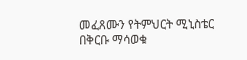መፈጸሙን የትምህርት ሚኒስቴር በቅርቡ ማሳወቁ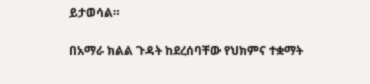ይታወሳል።

በአማራ ክልል ጉዳት ከደረሰባቸው የህክምና ተቋማት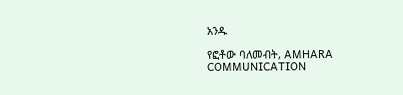አንዱ

የፎቶው ባለመብት, AMHARA COMMUNICATION